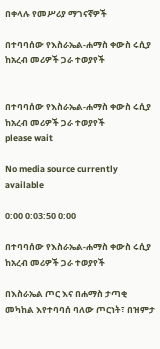በቀላሉ የመሥሪያ ማገናኛዎች

በተባባሰው የእስራኤል-ሐማስ ቀውስ ሩሲያ ከአረብ መሪዎች ጋራ ተወያየች


በተባባሰው የእስራኤል-ሐማስ ቀውስ ሩሲያ ከአረብ መሪዎች ጋራ ተወያየች
please wait

No media source currently available

0:00 0:03:50 0:00

በተባባሰው የእስራኤል-ሐማስ ቀውስ ሩሲያ ከአረብ መሪዎች ጋራ ተወያየች

በእስራኤል ጦር እና በሐማስ ታጣቂ መካከል እየተባባሰ ባለው ጦርነት፣ በዝምታ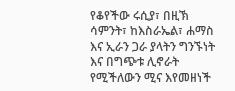የቆየችው ሩሲያ፣ በዚኽ ሳምንት፣ ከእስራኤል፣ ሐማስ እና ኢራን ጋራ ያላትን ግንኙነት እና በግጭቱ ሊኖራት የሚችለውን ሚና እየመዘነች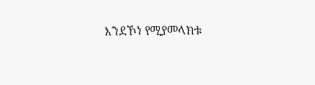እንደኾነ የሚያመላክቱ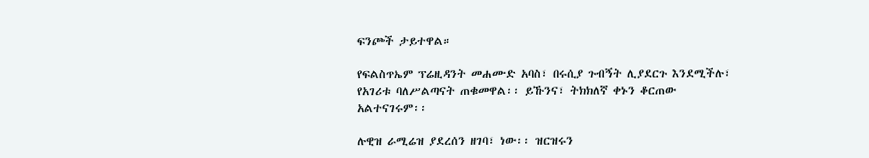ፍንጮች ታይተዋል።

የፍልስጥኤም ፕሬዚዳንት መሐሙድ አባስ፣ በሩሲያ ጉብኝት ሊያደርጉ እንደሚችሉ፣ የአገሪቱ ባለሥልጣናት ጠቁመዋል፡፡ ይኹንና፣ ትክክለኛ ቀኑን ቆርጠው አልተናገሩም፡፡

ሉዊዝ ራሚሬዝ ያደረሰን ዘገባ፣ ነው፡፡ ዝርዝሩን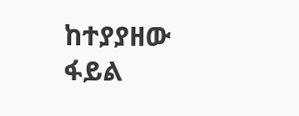ከተያያዘው ፋይል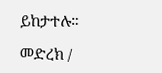ይከታተሉ።

መድረክ /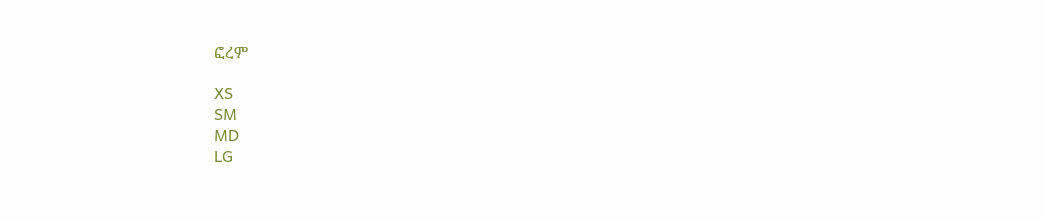ፎረም

XS
SM
MD
LG